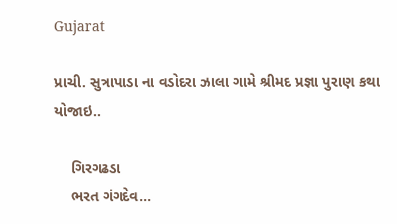Gujarat

પ્રાચી. સુત્રાપાડા ના વડોદરા ઝાલા ગામે શ્રીમદ પ્રજ્ઞા પુરાણ કથા યોજાઇ..

    ગિરગઢડા
    ભરત ગંગદેવ…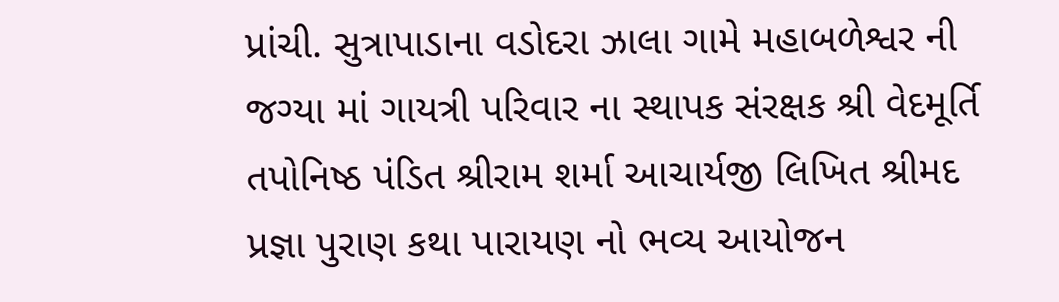પ્રાંચી. સુત્રાપાડાના વડોદરા ઝાલા ગામે મહાબળેશ્વર ની જગ્યા માં ગાયત્રી પરિવાર ના સ્થાપક સંરક્ષક શ્રી વેદમૂર્તિ તપોનિષ્ઠ પંડિત શ્રીરામ શર્મા આચાર્યજી લિખિત શ્રીમદ પ્રજ્ઞા પુરાણ કથા પારાયણ નો ભવ્ય આયોજન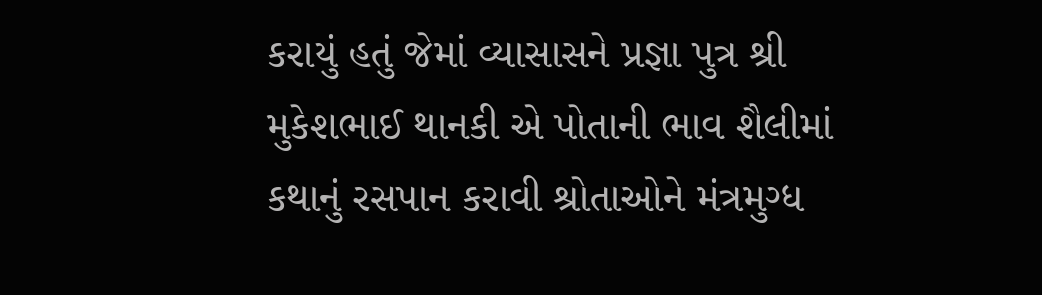કરાયું હતું જેમાં વ્યાસાસને પ્રજ્ઞા પુત્ર શ્રી મુકેશભાઈ થાનકી એ પોતાની ભાવ શૈલીમાં કથાનું રસપાન કરાવી શ્રોતાઓને મંત્રમુગ્ધ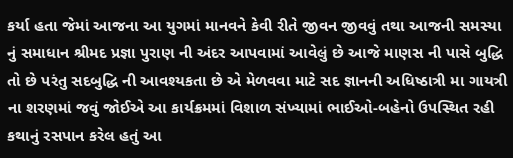કર્યા હતા જેમાં આજના આ યુગમાં માનવને કેવી રીતે જીવન જીવવું તથા આજની સમસ્યા નું સમાધાન શ્રીમદ પ્રજ્ઞા પુરાણ ની અંદર આપવામાં આવેલું છે આજે માણસ ની પાસે બુદ્ધિ તો છે પરંતુ સદબુદ્ધિ ની આવશ્યકતા છે એ મેળવવા માટે સદ જ્ઞાનની અધિષ્ઠાત્રી મા ગાયત્રી ના શરણમાં જવું જોઈએ આ કાર્યક્રમમાં વિશાળ સંખ્યામાં ભાઈઓ-બહેનો ઉપસ્થિત રહી કથાનું રસપાન કરેલ હતું આ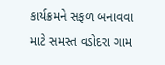કાર્યક્રમને સફળ બનાવવા માટે સમસ્ત વડોદરા ગામ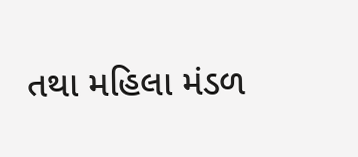તથા મહિલા મંડળ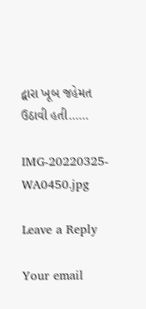દ્વારા ખૂબ જહેમત ઉઠાવી હતી……

IMG-20220325-WA0450.jpg

Leave a Reply

Your email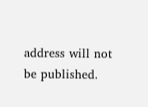address will not be published.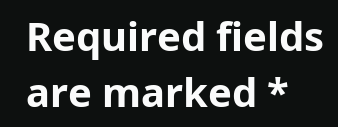Required fields are marked *